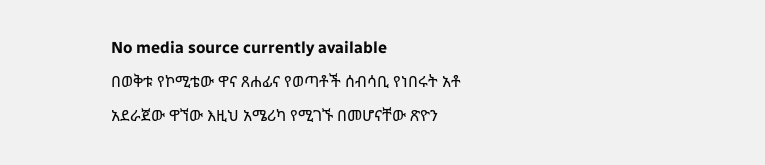No media source currently available
በወቅቱ የኮሚቴው ዋና ጸሐፊና የወጣቶች ሰብሳቢ የነበሩት አቶ አደራጀው ዋኘው እዚህ አሜሪካ የሚገኙ በመሆናቸው ጽዮን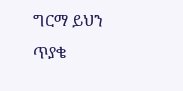ግርማ ይህን ጥያቄ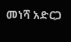መነሻ አድርጋ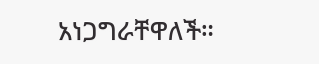አነጋግራቸዋለች።